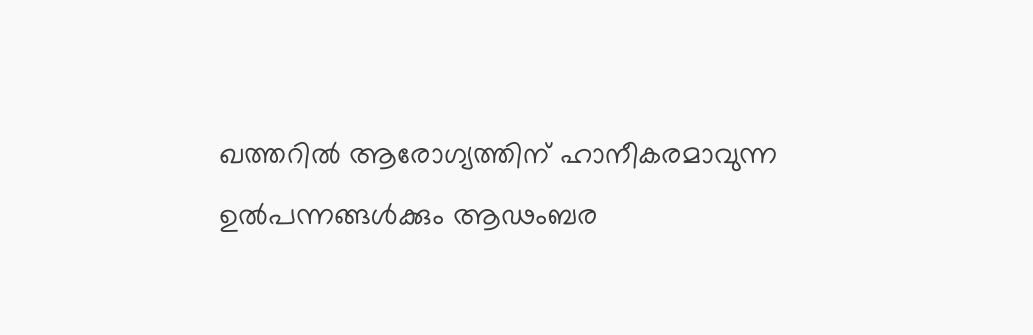ഖത്തറില്‍ ആരോഗ്യത്തിന് ഹാനീകരമാവുന്ന ഉല്‍പന്നങ്ങള്‍ക്കും ആഢംബര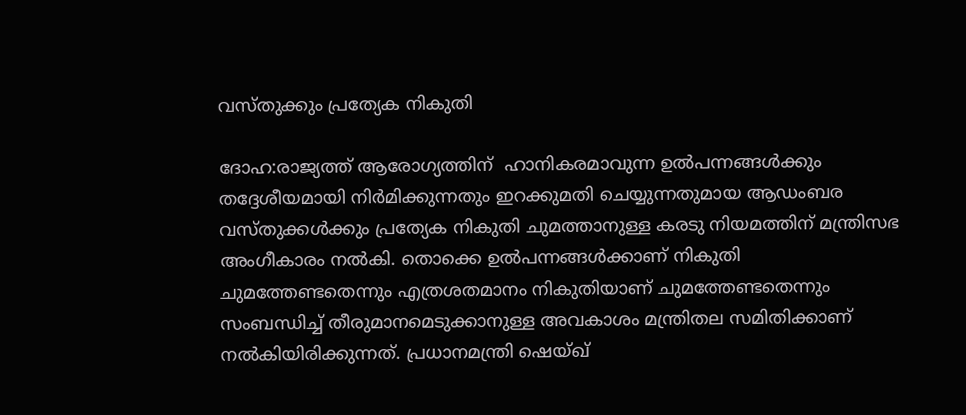വസ്തുക്കും പ്രത്യേക നികുതി

ദോഹ:രാജ്യത്ത് ആരോഗ്യത്തിന്  ഹാനികരമാവുന്ന ഉല്‍പന്നങ്ങള്‍ക്കും തദ്ദേശീയമായി നിര്‍മിക്കുന്നതും ഇറക്കുമതി ചെയ്യുന്നതുമായ ആഡംബര വസ്‌തുക്കള്‍ക്കും പ്രത്യേക നികുതി ചുമത്താനുള്ള കരടു നിയമത്തിന് മന്ത്രിസഭ അംഗീകാരം നല്‍കി. തൊക്കെ ഉല്‍പന്നങ്ങള്‍ക്കാണ്‌ നികുതി ചുമത്തേണ്ടതെന്നും എത്രശതമാനം നികുതിയാണ്‌ ചുമത്തേണ്ടതെന്നും സംബന്ധിച്ച്‌ തീരുമാനമെടുക്കാനുള്ള അവകാശം മന്ത്രിതല സമിതിക്കാണ്‌ നല്‍കിയിരിക്കുന്നത്‌. പ്രധാനമന്ത്രി ഷെയ്‌ഖ്‌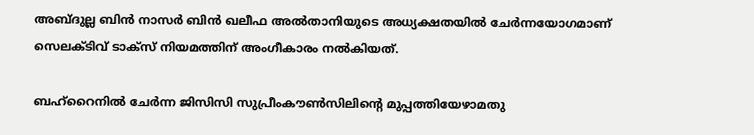അബ്‌ദുല്ല ബിന്‍ നാസര്‍ ബിന്‍ ഖലീഫ അല്‍താനിയുടെ അധ്യക്ഷതയില്‍ ചേര്‍ന്നയോഗമാണ്‌ സെലക്‌ടിവ്‌ ടാക്‌സ്‌ നിയമത്തിന്‌ അംഗീകാരം നല്‍കിയത്‌.

ബഹ്‌റൈനില്‍ ചേര്‍ന്ന ജിസിസി സുപ്രീംകൗണ്‍സിലിന്റെ മുപ്പത്തിയേഴാമതു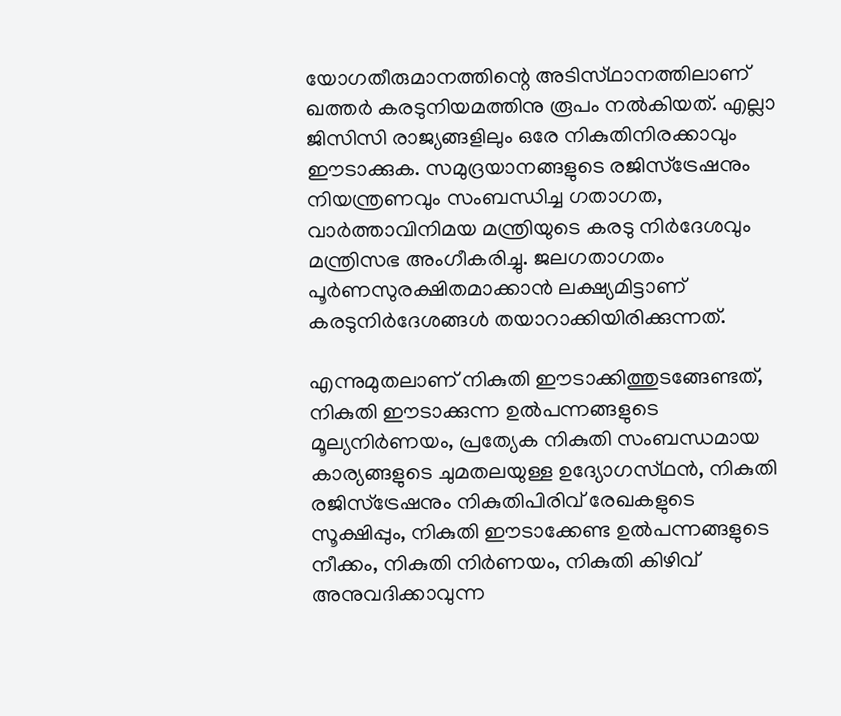യോഗതീരുമാനത്തിന്റെ അടിസ്‌ഥാനത്തിലാണ്‌ ഖത്തര്‍ കരടുനിയമത്തിനു രൂപം നല്‍കിയത്‌. എല്ലാ ജിസിസി രാജ്യങ്ങളിലും ഒരേ നികുതിനിരക്കാവും ഈടാക്കുക. സമുദ്രയാനങ്ങളുടെ രജിസ്‌ട്രേഷനും നിയന്ത്രണവും സംബന്ധിച്ച ഗതാഗത, വാര്‍ത്താവിനിമയ മന്ത്രിയുടെ കരടു നിര്‍ദേശവും മന്ത്രിസഭ അംഗീകരിച്ചു. ജലഗതാഗതം പൂര്‍ണസുരക്ഷിതമാക്കാന്‍ ലക്ഷ്യമിട്ടാണ്‌ കരടുനിര്‍ദേശങ്ങള്‍ തയാറാക്കിയിരിക്കുന്നത്‌.

എന്നുമുതലാണ്‌ നികുതി ഈടാക്കിത്തുടങ്ങേണ്ടത്‌, നികുതി ഈടാക്കുന്ന ഉല്‍പന്നങ്ങളുടെ മൂല്യനിര്‍ണയം, പ്രത്യേക നികുതി സംബന്ധമായ കാര്യങ്ങളുടെ ചുമതലയുള്ള ഉദ്യോഗസ്‌ഥന്‍, നികുതി രജിസ്‌ട്രേഷനും നികുതിപിരിവ്‌ രേഖകളുടെ സൂക്ഷിപ്പും, നികുതി ഈടാക്കേണ്ട ഉല്‍പന്നങ്ങളുടെ നീക്കം, നികുതി നിര്‍ണയം, നികുതി കിഴിവ്‌ അനുവദിക്കാവുന്ന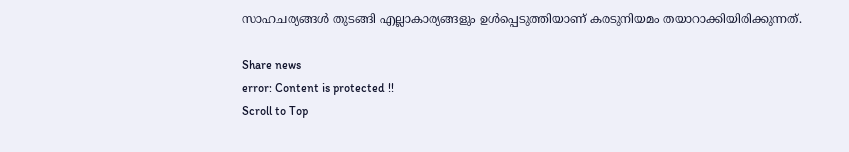സാഹചര്യങ്ങള്‍ തുടങ്ങി എല്ലാകാര്യങ്ങളും ഉള്‍പ്പെടുത്തിയാണ്‌ കരടുനിയമം തയാറാക്കിയിരിക്കുന്നത്‌.

Share news
error: Content is protected !!
Scroll to Top